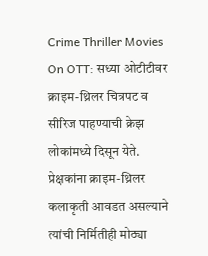Crime Thriller Movies On OTT: सध्या ओटीटीवर क्राइम-थ्रिलर चित्रपट व सीरिज पाहण्याची क्रेझ लोकांमध्ये दिसून येते. प्रेक्षकांना क्राइम-थ्रिलर कलाकृती आवडत असल्याने त्यांची निर्मितीही मोठ्या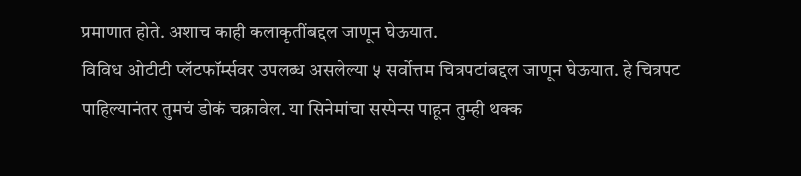प्रमाणात होते. अशाच काही कलाकृतींबद्दल जाणून घेऊयात.
विविध ओटीटी प्लॅटफॉर्म्सवर उपलब्ध असलेल्या ५ सर्वोत्तम चित्रपटांबद्दल जाणून घेऊयात. हे चित्रपट पाहिल्यानंतर तुमचं डोकं चक्रावेल. या सिनेमांचा सस्पेन्स पाहून तुम्ही थक्क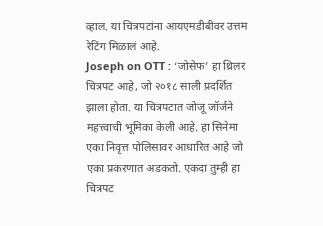व्हाल. या चित्रपटांना आयएमडीबीवर उत्तम रेटिंग मिळालं आहे.
Joseph on OTT : ‘जोसेफ’ हा थ्रिलर चित्रपट आहे, जो २०१८ साली प्रदर्शित झाला होता. या चित्रपटात जोजू जॉर्जने महत्त्वाची भूमिका केली आहे. हा सिनेमा एका निवृत्त पोलिसावर आधारित आहे जो एका प्रकरणात अडकतो. एकदा तुम्ही हा चित्रपट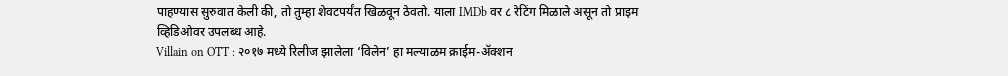पाहण्यास सुरुवात केली की, तो तुम्हा शेवटपर्यंत खिळवून ठेवतो. याला IMDb वर ८ रेटिंग मिळाले असून तो प्राइम व्हिडिओवर उपलब्ध आहे.
Villain on OTT : २०१७ मध्ये रिलीज झालेला ‘विलेन’ हा मल्याळम क्राईम-ॲक्शन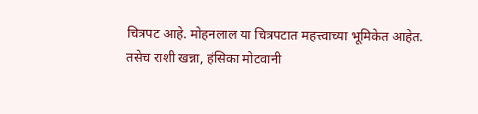चित्रपट आहे. मोहनलाल या चित्रपटात महत्त्वाच्या भूमिकेत आहेत. तसेच राशी खन्ना, हंसिका मोटवानी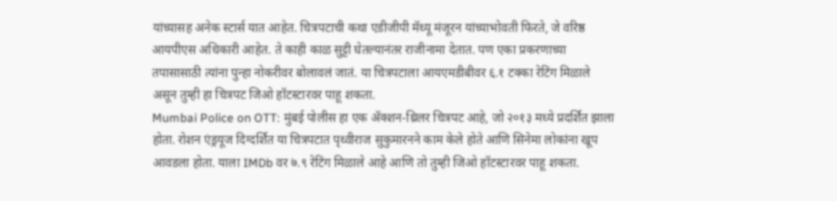यांच्यासह अनेक स्टार्स यात आहेत. चित्रपटाची कथा एडीजीपी मॅथ्यू मंजूरन यांच्याभोवती फिरते, जे वरिष्ठ आयपीएस अधिकारी आहेत. ते काही काळ सुट्टी घेतल्यानंतर राजीनामा देतात. पण एका प्रकरणाच्या तपासासाठी त्यांना पुन्हा नोकरीवर बोलावलं जातं. या चित्रपटाला आयएमडीबीवर ६.१ टक्का रेटिंग मिळाले असून तुम्ही हा चित्रपट जिओ हॉटस्टारवर पाहू शकता.
Mumbai Police on OTT: मुंबई पोलीस हा एक ॲक्शन-थ्रिलर चित्रपट आहे, जो २०१३ मध्ये प्रदर्शित झाला होता. रोशन एंड्रयूज दिग्दर्शित या चित्रपटात पृथ्वीराज सुकुमारनने काम केले होते आणि सिनेमा लोकांना खूप आवडला होता. याला IMDb वर ७.९ रेटिंग मिळाले आहे आणि तो तुम्ही जिओ हॉटस्टारवर पाहू शकता.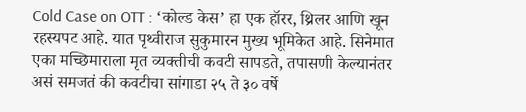Cold Case on OTT : ‘कोल्ड केस’ हा एक हॉरर, थ्रिलर आणि खून रहस्यपट आहे. यात पृथ्वीराज सुकुमारन मुख्य भूमिकेत आहे. सिनेमात एका मच्छिमाराला मृत व्यक्तीची कवटी सापडते, तपासणी केल्यानंतर असं समजतं की कवटीचा सांगाडा २५ ते ३० वर्षे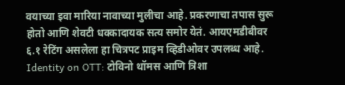वयाच्या इवा मारिया नावाच्या मुलीचा आहे. प्रकरणाचा तपास सुरू होतो आणि शेवटी धक्कादायक सत्य समोर येतं. आयएमडीबीवर ६.१ रेटिंग असलेला हा चित्रपट प्राइम व्हिडीओवर उपलब्ध आहे.
Identity on OTT: टोविनो थॉमस आणि त्रिशा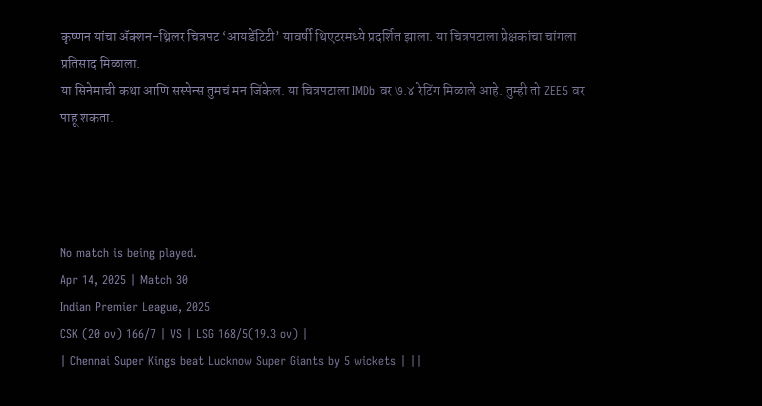कृष्णन यांचा ॲक्शन-थ्रिलर चित्रपट ‘आयडेंटिटी’ यावर्षी थिएटरमध्ये प्रदर्शित झाला. या चित्रपटाला प्रेक्षकांचा चांगला प्रतिसाद मिळाला.
या सिनेमाची कथा आणि सस्पेन्स तुमचं मन जिंकेल. या चित्रपटाला IMDb वर ७.४ रेटिंग मिळाले आहे. तुम्ही तो ZEE5 वर पाहू शकता.




No match is being played.
Apr 14, 2025 | Match 30
Indian Premier League, 2025
CSK (20 ov) 166/7 | VS | LSG 168/5(19.3 ov) |
| Chennai Super Kings beat Lucknow Super Giants by 5 wickets | ||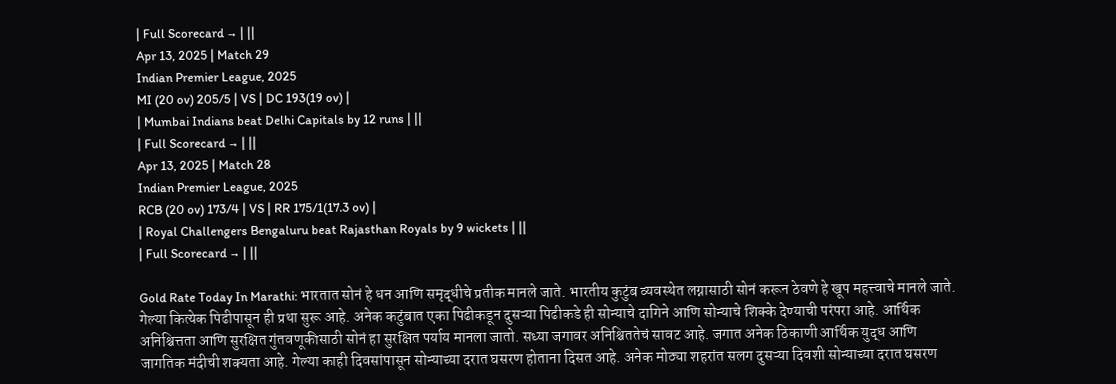| Full Scorecard → | ||
Apr 13, 2025 | Match 29
Indian Premier League, 2025
MI (20 ov) 205/5 | VS | DC 193(19 ov) |
| Mumbai Indians beat Delhi Capitals by 12 runs | ||
| Full Scorecard → | ||
Apr 13, 2025 | Match 28
Indian Premier League, 2025
RCB (20 ov) 173/4 | VS | RR 175/1(17.3 ov) |
| Royal Challengers Bengaluru beat Rajasthan Royals by 9 wickets | ||
| Full Scorecard → | ||

Gold Rate Today In Marathi: भारतात सोनं हे धन आणि समृद्धीचे प्रतीक मानले जाते. भारतीय कुटुंब व्यवस्थेत लग्नासाठी सोनं करून ठेवणे हे खूप महत्त्वाचे मानले जाते. गेल्या कित्येक पिढीपासून ही प्रथा सुरू आहे. अनेक कटुंबात एका पिढीकडून दुसऱ्या पिढीकडे ही सोन्याचे दागिने आणि सोन्याचे शिक्के देण्याची परंपरा आहे. आर्थिक अनिश्चित्तता आणि सुरक्षित गुंतवणूकीसाठी सोनं हा सुरक्षित पर्याय मानला जातो. सध्या जगावर अनिश्चिततेचं सावट आहे. जगात अनेक ठिकाणी आर्थिक युद्ध आणि जागतिक मंदीची शक्यता आहे. गेल्या काही दिवसांपासून सोन्याच्या दरात घसरण होताना दिसत आहे. अनेक मोठ्या शहरांत सलग दुसऱ्या दिवशी सोन्याच्या दरात घसरण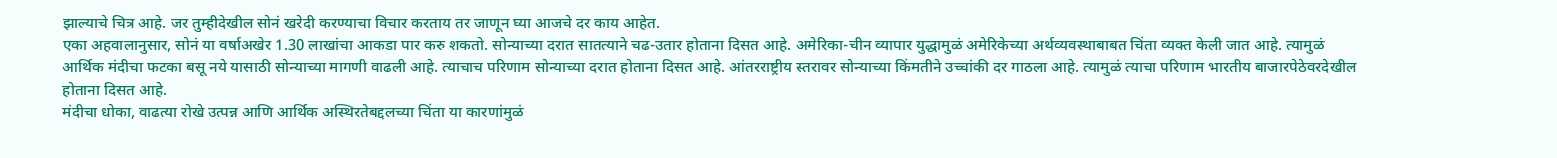झाल्याचे चित्र आहे. जर तुम्हीदेखील सोनं खरेदी करण्याचा विचार करताय तर जाणून घ्या आजचे दर काय आहेत.
एका अहवालानुसार, सोनं या वर्षाअखेर 1.30 लाखांचा आकडा पार करु शकतो. सोन्याच्या दरात सातत्याने चढ-उतार होताना दिसत आहे. अमेरिका-चीन व्यापार युद्धामुळं अमेरिकेच्या अर्थव्यवस्थाबाबत चिंता व्यक्त केली जात आहे. त्यामुळं आर्थिक मंदीचा फटका बसू नये यासाठी सोन्याच्या मागणी वाढली आहे. त्याचाच परिणाम सोन्याच्या दरात होताना दिसत आहे. आंतरराष्ट्रीय स्तरावर सोन्याच्या किंमतीने उच्चांकी दर गाठला आहे. त्यामुळं त्याचा परिणाम भारतीय बाजारपेठेवरदेखील होताना दिसत आहे.
मंदीचा धोका, वाढत्या रोखे उत्पन्न आणि आर्थिक अस्थिरतेबद्दलच्या चिंता या कारणांमुळं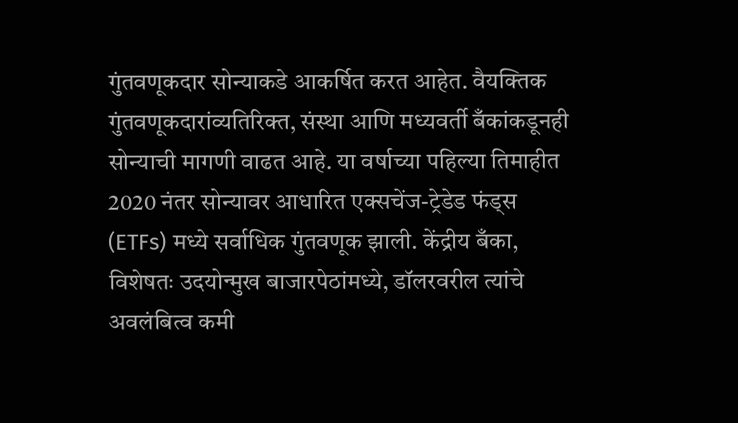गुंतवणूकदार सोन्याकडे आकर्षित करत आहेत. वैयक्तिक गुंतवणूकदारांव्यतिरिक्त, संस्था आणि मध्यवर्ती बँकांकडूनही सोन्याची मागणी वाढत आहे. या वर्षाच्या पहिल्या तिमाहीत 2020 नंतर सोन्यावर आधारित एक्सचेंज-ट्रेडेड फंड्स (ETFs) मध्ये सर्वाधिक गुंतवणूक झाली. केंद्रीय बँका, विशेषतः उदयोन्मुख बाजारपेठांमध्ये, डॉलरवरील त्यांचे अवलंबित्व कमी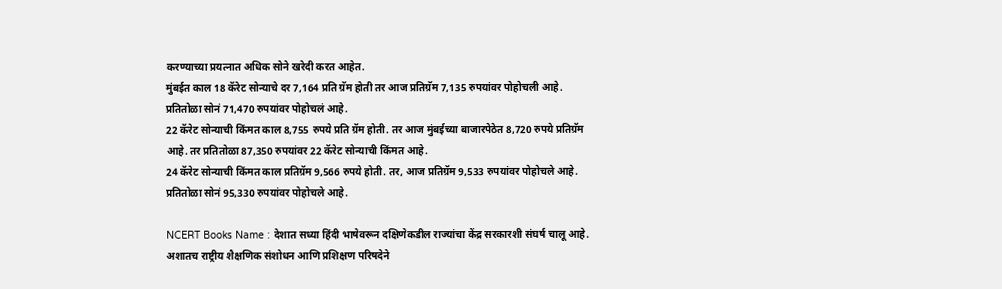करण्याच्या प्रयत्नात अधिक सोने खरेदी करत आहेत.
मुंबईत काल 18 कॅरेट सोन्याचे दर 7,164 प्रति ग्रॅम होती तर आज प्रतिग्रॅम 7,135 रुपयांवर पोहोचली आहे. प्रतितोळा सोनं 71,470 रुपयांवर पोहोचलं आहे.
22 कॅरेट सोन्याची किंमत काल 8,755 रुपये प्रति ग्रॅम होती. तर आज मुंबईच्या बाजारपेठेत 8,720 रुपये प्रतिग्रॅम आहे. तर प्रतितोळा 87,350 रुपयांवर 22 कॅरेट सोन्याची किंमत आहे.
24 कॅरेट सोन्याची किंमत काल प्रतिग्रॅम 9,566 रुपये होती. तर, आज प्रतिग्रॅम 9,533 रुपयांवर पोहोचले आहे. प्रतितोळा सोनं 95,330 रुपयांवर पोहोचले आहे.

NCERT Books Name : देशात सध्या हिंदी भाषेवरून दक्षिणेकडील राज्यांचा केंद्र सरकारशी संघर्ष चालू आहे. अशातच राष्ट्रीय शैक्षणिक संशोधन आणि प्रशिक्षण परिषदेने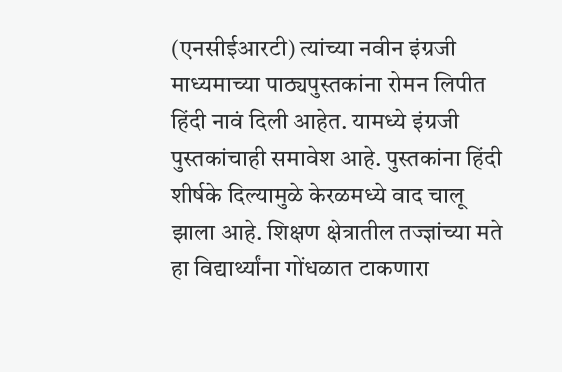(एनसीईआरटी) त्यांच्या नवीन इंग्रजी माध्यमाच्या पाठ्यपुस्तकांना रोमन लिपीत हिंदी नावं दिली आहेत. यामध्ये इंग्रजी पुस्तकांचाही समावेश आहे. पुस्तकांना हिंदी शीर्षके दिल्यामुळे केरळमध्ये वाद चालू झाला आहे. शिक्षण क्षेत्रातील तज्ज्ञांच्या मते हा विद्यार्थ्यांना गोंधळात टाकणारा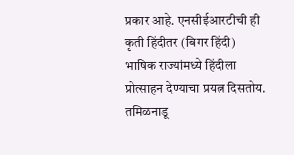प्रकार आहे. एनसीईआरटीची ही कृती हिंदीतर (बिगर हिंदी) भाषिक राज्यांमध्ये हिंदीला प्रोत्साहन देण्याचा प्रयत्न दिसतोय. तमिळनाडू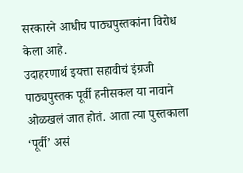सरकारने आधीच पाठ्यपुस्तकांना विरोध केला आहे.
उदाहरणार्थ इयत्ता सहावीचं इंग्रजी पाठ्यपुस्तक पूर्वी हनीसकल या नावाने ओळखलं जात होतं. आता त्या पुस्तकाला ‘पूर्वी’ असं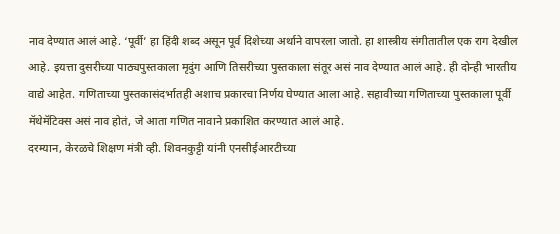नाव देण्यात आलं आहे. ‘पूर्वी’ हा हिंदी शब्द असून पूर्व दिशेच्या अर्थाने वापरला जातो. हा शास्त्रीय संगीतातील एक राग देखील आहे. इयत्ता दुसरीच्या पाठ्यपुस्तकाला मृदुंग आणि तिसरीच्या पुस्तकाला संतूर असं नाव देण्यात आलं आहे. ही दोन्ही भारतीय वाद्ये आहेत. गणिताच्या पुस्तकासंदर्भातही अशाच प्रकारचा निर्णय घेण्यात आला आहे. सहावीच्या गणिताच्या पुस्तकाला पूर्वी मॅथेमॅटिक्स असं नाव होतं, जे आता गणित नावाने प्रकाशित करण्यात आलं आहे.
दरम्यान, केरळचे शिक्षण मंत्री व्ही. शिवनकुट्टी यांनी एनसीईआरटीच्या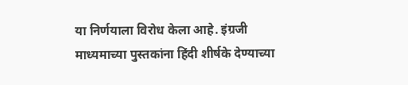या निर्णयाला विरोध केला आहे. इंग्रजी माध्यमाच्या पुस्तकांना हिंदी शीर्षके देण्याच्या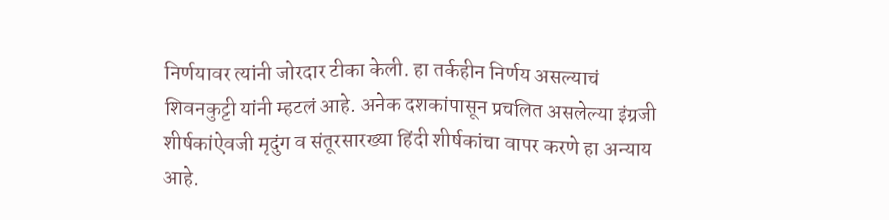निर्णयावर त्यांनी जोरदार टीका केली. हा तर्कहीन निर्णय असल्याचं शिवनकुट्टी यांनी म्हटलं आहे. अनेक दशकांपासून प्रचलित असलेल्या इंग्रजी शीर्षकांऐवजी मृदुंग व संतूरसारख्या हिंदी शीर्षकांचा वापर करणे हा अन्याय आहे.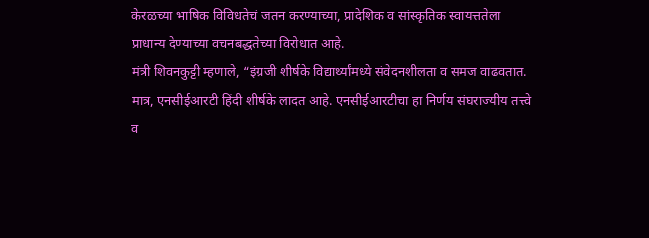केरळच्या भाषिक विविधतेचं जतन करण्याच्या, प्रादेशिक व सांस्कृतिक स्वायत्ततेला प्राधान्य देण्याच्या वचनबद्धतेच्या विरोधात आहे.
मंत्री शिवनकुट्टी म्हणाले, “इंग्रजी शीर्षके विद्यार्थ्यांमध्ये संवेदनशीलता व समज वाढवतात. मात्र, एनसीईआरटी हिंदी शीर्षके लादत आहे. एनसीईआरटीचा हा निर्णय संघराज्यीय तत्त्वे व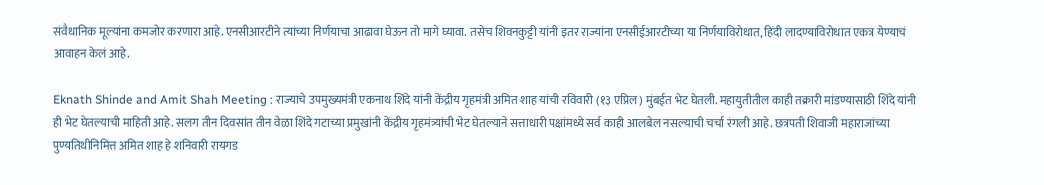संवैधानिक मूल्यांना कमजोर करणारा आहे. एनसीआरटीने त्यांच्या निर्णयाचा आढावा घेऊन तो मागे घ्यावा. तसेच शिवनकुट्टी यांनी इतर राज्यांना एनसीईआरटीच्या या निर्णयाविरोधात, हिंदी लादण्याविरोधात एकत्र येण्याचं आवाहन केलं आहे.

Eknath Shinde and Amit Shah Meeting : राज्याचे उपमुख्यमंत्री एकनाथ शिंदे यांनी केंद्रीय गृहमंत्री अमित शाह यांची रविवारी (१३ एप्रिल) मुंबईत भेट घेतली. महायुतीतील काही तक्रारी मांडण्यासाठी शिंदे यांनी ही भेट घेतल्याची माहिती आहे. सलग तीन दिवसांत तीन वेळा शिंदे गटाच्या प्रमुखांनी केंद्रीय गृहमंत्र्यांची भेट घेतल्याने सत्ताधारी पक्षांमध्ये सर्व काही आलबेल नसल्याची चर्चा रंगली आहे. छत्रपती शिवाजी महाराजांच्या पुण्यतिथीनिमित्त अमित शाह हे शनिवारी रायगड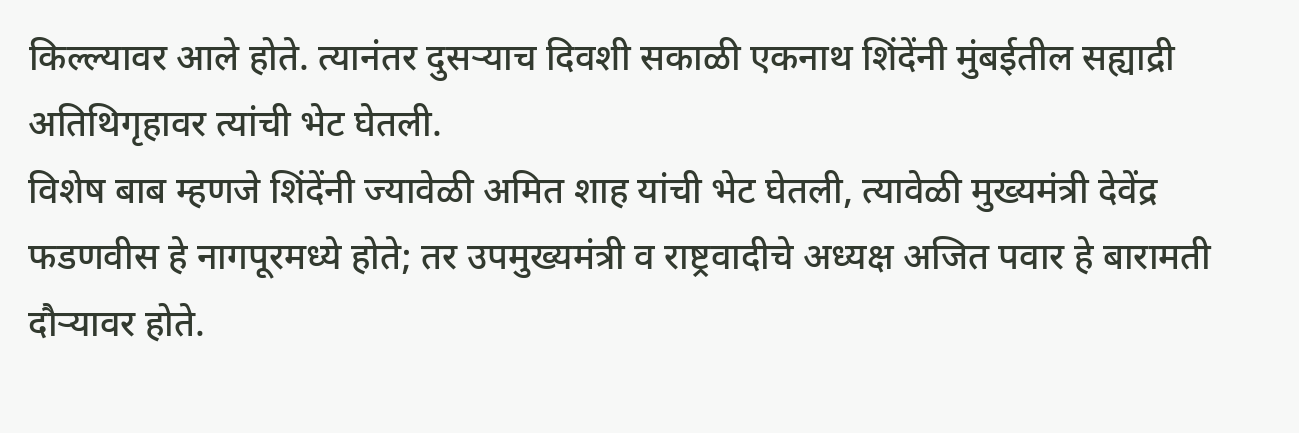किल्ल्यावर आले होते. त्यानंतर दुसऱ्याच दिवशी सकाळी एकनाथ शिंदेंनी मुंबईतील सह्याद्री अतिथिगृहावर त्यांची भेट घेतली.
विशेष बाब म्हणजे शिंदेंनी ज्यावेळी अमित शाह यांची भेट घेतली, त्यावेळी मुख्यमंत्री देवेंद्र फडणवीस हे नागपूरमध्ये होते; तर उपमुख्यमंत्री व राष्ट्रवादीचे अध्यक्ष अजित पवार हे बारामती दौऱ्यावर होते.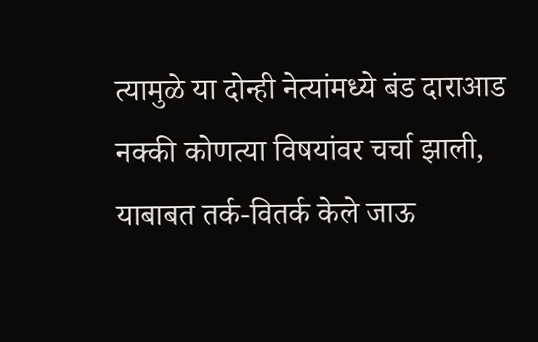त्यामुळे या दोन्ही नेत्यांमध्ये बंड दाराआड नक्की कोणत्या विषयांवर चर्चा झाली, याबाबत तर्क-वितर्क केले जाऊ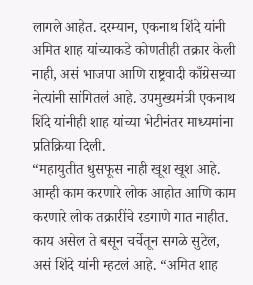लागले आहेत. दरम्यान, एकनाथ शिंदे यांनी अमित शाह यांच्याकडे कोणतीही तक्रार केली नाही, असं भाजपा आणि राष्ट्रवादी काँग्रेसच्या नेत्यांनी सांगितलं आहे. उपमुख्यमंत्री एकनाथ शिंदे यांनीही शाह यांच्या भेटीनंतर माध्यमांना प्रतिक्रिया दिली.
“महायुतीत धुसफूस नाही खूश खूश आहे. आम्ही काम करणारे लोक आहोत आणि काम करणारे लोक तक्रारींचे रडगाणे गात नाहीत. काय असेल ते बसून चर्चेतून सगळे सुटेल, असं शिंदे यांनी म्हटलं आहे. “अमित शाह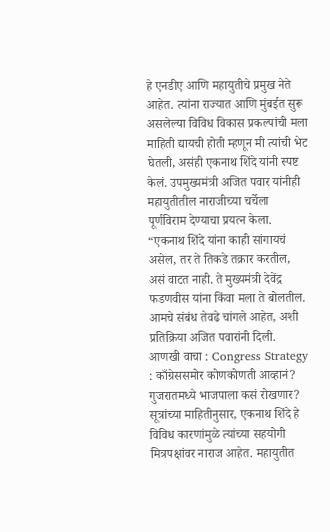हे एनडीए आणि महायुतीचे प्रमुख नेते आहेत. त्यांना राज्यात आणि मुंबईत सुरू असलेल्या विविध विकास प्रकल्पांची मला माहिती द्यायची होती म्हणून मी त्यांची भेट घेतली, असंही एकनाथ शिंदे यांनी स्पष्ट केलं. उपमुख्यमंत्री अजित पवार यांनीही महायुतीतील नाराजीच्या चर्चेला पूर्णविराम देण्याचा प्रयत्न केला. “एकनाथ शिंदे यांना काही सांगायचं असेल, तर ते तिकडे तक्रार करतील, असं वाटत नाही. ते मुख्यमंत्री देवेंद्र फडणवीस यांना किंवा मला ते बोलतील. आमचे संबंध तेवढे चांगले आहेत, अशी प्रतिक्रिया अजित पवारांनी दिली.
आणखी वाचा : Congress Strategy : काँग्रेससमोर कोणकोणती आव्हानं? गुजरातमध्ये भाजपाला कसं रोखणार?
सूत्रांच्या माहितीनुसार, एकनाथ शिंदे हे विविध कारणांमुळे त्यांच्या सहयोगी मित्रपक्षांवर नाराज आहेत. महायुतीत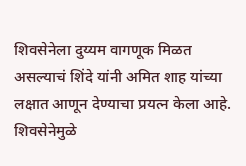शिवसेनेला दुय्यम वागणूक मिळत असल्याचं शिंदे यांनी अमित शाह यांच्या लक्षात आणून देण्याचा प्रयत्न केला आहे. शिवसेनेमुळे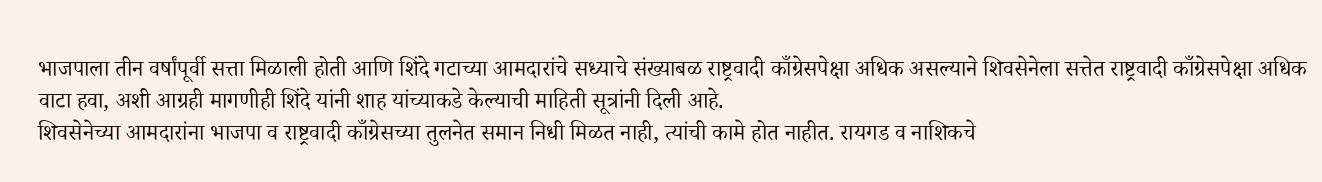भाजपाला तीन वर्षांपूर्वी सत्ता मिळाली होती आणि शिंदे गटाच्या आमदारांचे सध्याचे संख्याबळ राष्ट्रवादी काँग्रेसपेक्षा अधिक असल्याने शिवसेनेला सत्तेत राष्ट्रवादी काँग्रेसपेक्षा अधिक वाटा हवा, अशी आग्रही मागणीही शिंदे यांनी शाह यांच्याकडे केल्याची माहिती सूत्रांनी दिली आहे.
शिवसेनेच्या आमदारांना भाजपा व राष्ट्रवादी काँग्रेसच्या तुलनेत समान निधी मिळत नाही, त्यांची कामे होत नाहीत. रायगड व नाशिकचे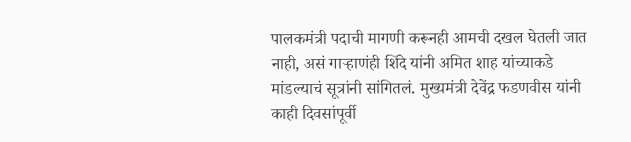पालकमंत्री पदाची मागणी करूनही आमची दखल घेतली जात नाही, असं गाऱ्हाणंही शिंदे यांनी अमित शाह यांच्याकडे मांडल्याचं सूत्रांनी सांगितलं. मुख्यमंत्री देवेंद्र फडणवीस यांनी काही दिवसांपूर्वी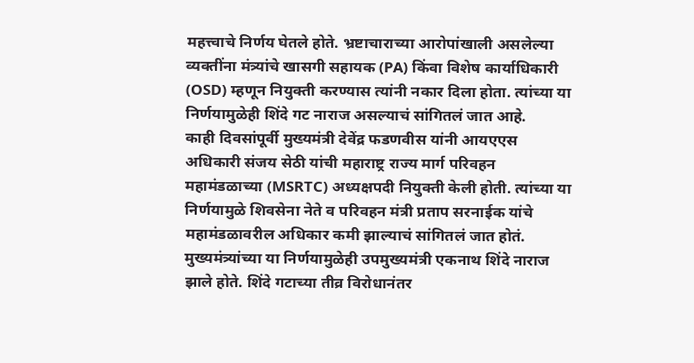महत्त्वाचे निर्णय घेतले होते. भ्रष्टाचाराच्या आरोपांखाली असलेल्या व्यक्तींना मंत्र्यांचे खासगी सहायक (PA) किंवा विशेष कार्याधिकारी (OSD) म्हणून नियुक्ती करण्यास त्यांनी नकार दिला होता. त्यांच्या या निर्णयामुळेही शिंदे गट नाराज असल्याचं सांगितलं जात आहे.
काही दिवसांपूर्वी मुख्यमंत्री देवेंद्र फडणवीस यांनी आयएएस अधिकारी संजय सेठी यांची महाराष्ट्र राज्य मार्ग परिवहन महामंडळाच्या (MSRTC) अध्यक्षपदी नियुक्ती केली होती. त्यांच्या या निर्णयामुळे शिवसेना नेते व परिवहन मंत्री प्रताप सरनाईक यांचे महामंडळावरील अधिकार कमी झाल्याचं सांगितलं जात होतं. मुख्यमंत्र्यांच्या या निर्णयामुळेही उपमुख्यमंत्री एकनाथ शिंदे नाराज झाले होते. शिंदे गटाच्या तीव्र विरोधानंतर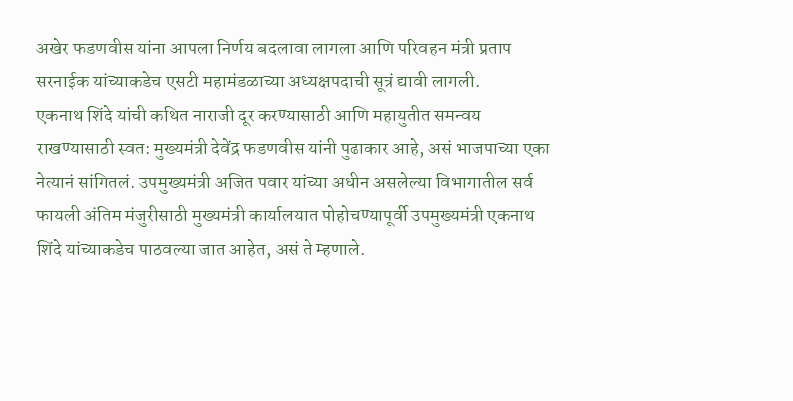अखेर फडणवीस यांना आपला निर्णय बदलावा लागला आणि परिवहन मंत्री प्रताप सरनाईक यांच्याकडेच एसटी महामंडळाच्या अध्यक्षपदाची सूत्रं द्यावी लागली.
एकनाथ शिंदे यांची कथित नाराजी दूर करण्यासाठी आणि महायुतीत समन्वय राखण्यासाठी स्वत: मुख्यमंत्री देवेंद्र फडणवीस यांनी पुढाकार आहे, असं भाजपाच्या एका नेत्यानं सांगितलं. उपमुख्यमंत्री अजित पवार यांच्या अधीन असलेल्या विभागातील सर्व फायली अंतिम मंजुरीसाठी मुख्यमंत्री कार्यालयात पोहोचण्यापूर्वी उपमुख्यमंत्री एकनाथ शिंदे यांच्याकडेच पाठवल्या जात आहेत, असं ते म्हणाले.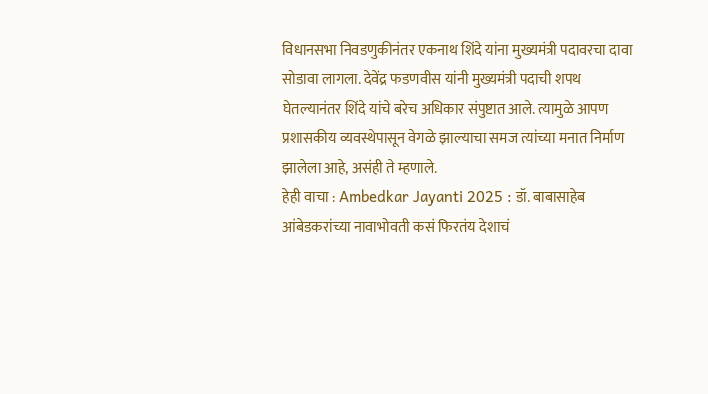विधानसभा निवडणुकीनंतर एकनाथ शिंदे यांना मुख्यमंत्री पदावरचा दावा सोडावा लागला. देवेंद्र फडणवीस यांनी मुख्यमंत्री पदाची शपथ घेतल्यानंतर शिंदे यांचे बरेच अधिकार संपुष्टात आले. त्यामुळे आपण प्रशासकीय व्यवस्थेपासून वेगळे झाल्याचा समज त्यांच्या मनात निर्माण झालेला आहे, असंही ते म्हणाले.
हेही वाचा : Ambedkar Jayanti 2025 : डॉ. बाबासाहेब आंबेडकरांच्या नावाभोवती कसं फिरतंय देशाचं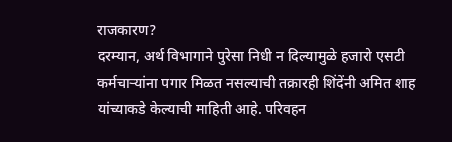राजकारण?
दरम्यान, अर्थ विभागाने पुरेसा निधी न दिल्यामुळे हजारो एसटी कर्मचाऱ्यांना पगार मिळत नसल्याची तक्रारही शिंदेंनी अमित शाह यांच्याकडे केल्याची माहिती आहे. परिवहन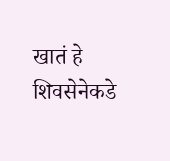खातं हे शिवसेनेकडे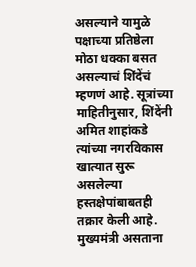असल्याने यामुळे पक्षाच्या प्रतिष्ठेला मोठा धक्का बसत असल्याचं शिंदेंचं म्हणणं आहे. सूत्रांच्या माहितीनुसार, शिंदेंनी अमित शाहांकडे त्यांच्या नगरविकास खात्यात सुरू असलेल्या हस्तक्षेपांबाबतही तक्रार केली आहे. मुख्यमंत्री असताना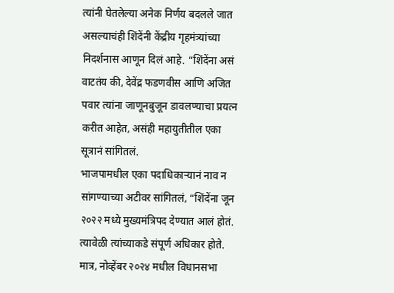त्यांनी घेतलेल्या अनेक निर्णय बदलले जात असल्याचंही शिंदेंनी केंद्रीय गृहमंत्र्यांच्या निदर्शनास आणून दिलं आहे. “शिंदेंना असं वाटतंय की, देवेंद्र फडणवीस आणि अजित पवार त्यांना जाणूनबुजून डावलण्याचा प्रयत्न करीत आहेत, असंही महायुतीतील एका सूत्रानं सांगितलं.
भाजपामधील एका पदाधिकाऱ्यानं नाव न सांगण्याच्या अटीवर सांगितलं, “शिंदेंना जून २०२२ मध्ये मुख्यमंत्रिपद देण्यात आलं होतं. त्यावेळी त्यांच्याकडे संपूर्ण अधिकार होते. मात्र, नोव्हेंबर २०२४ मधील विधानसभा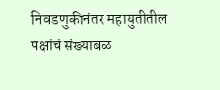निवडणुकीनंतर महायुतीतील पक्षांचं संख्याबळ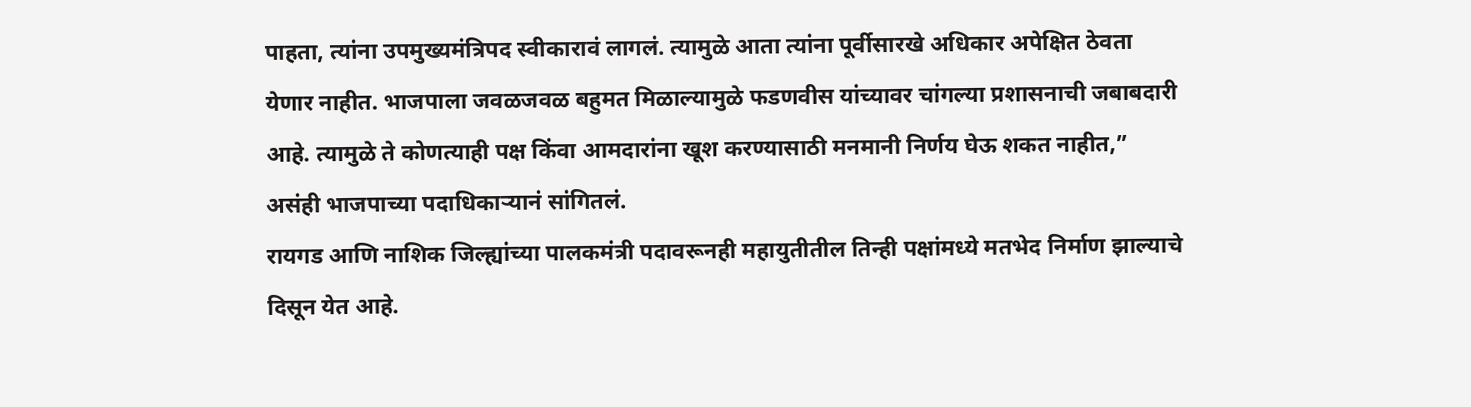पाहता, त्यांना उपमुख्यमंत्रिपद स्वीकारावं लागलं. त्यामुळे आता त्यांना पूर्वीसारखे अधिकार अपेक्षित ठेवता येणार नाहीत. भाजपाला जवळजवळ बहुमत मिळाल्यामुळे फडणवीस यांच्यावर चांगल्या प्रशासनाची जबाबदारी आहे. त्यामुळे ते कोणत्याही पक्ष किंवा आमदारांना खूश करण्यासाठी मनमानी निर्णय घेऊ शकत नाहीत,” असंही भाजपाच्या पदाधिकाऱ्यानं सांगितलं.
रायगड आणि नाशिक जिल्ह्यांच्या पालकमंत्री पदावरूनही महायुतीतील तिन्ही पक्षांमध्ये मतभेद निर्माण झाल्याचे दिसून येत आहे.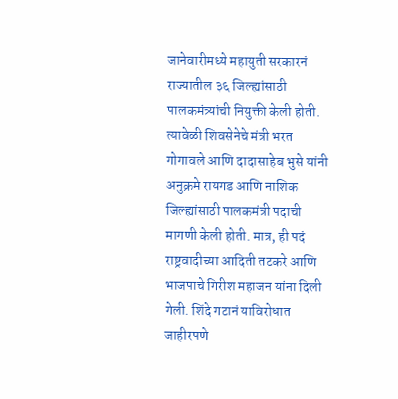जानेवारीमध्ये महायुती सरकारनं राज्यातील ३६ जिल्ह्यांसाठी पालकमंत्र्यांची नियुक्ती केली होती. त्यावेळी शिवसेनेचे मंत्री भरत गोगावले आणि दादासाहेब भुसे यांनी अनुक्रमे रायगड आणि नाशिक जिल्ह्यांसाठी पालकमंत्री पदाची मागणी केली होती. मात्र, ही पदं राष्ट्रवादीच्या आदिती तटकरे आणि भाजपाचे गिरीश महाजन यांना दिली गेली. शिंदे गटानं याविरोधात जाहीरपणे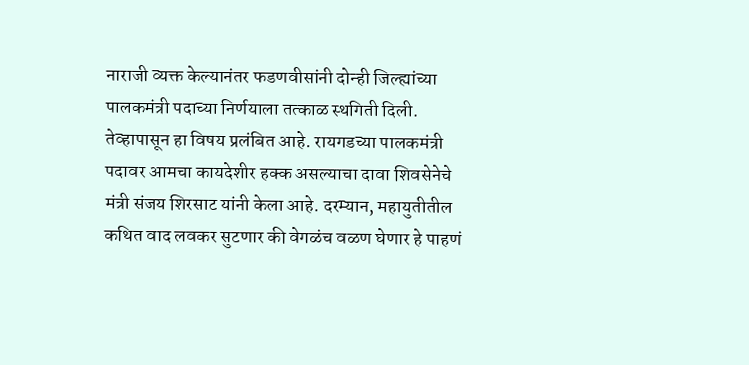नाराजी व्यक्त केल्यानंतर फडणवीसांनी दोन्ही जिल्ह्यांच्या पालकमंत्री पदाच्या निर्णयाला तत्काळ स्थगिती दिली. तेव्हापासून हा विषय प्रलंबित आहे. रायगडच्या पालकमंत्री पदावर आमचा कायदेशीर हक्क असल्याचा दावा शिवसेनेचे मंत्री संजय शिरसाट यांनी केला आहे. दरम्यान, महायुतीतील कथित वाद लवकर सुटणार की वेगळंच वळण घेणार हे पाहणं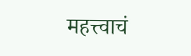महत्त्वाचं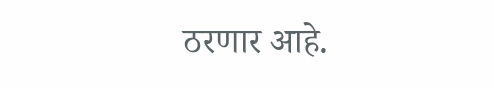ठरणार आहे.